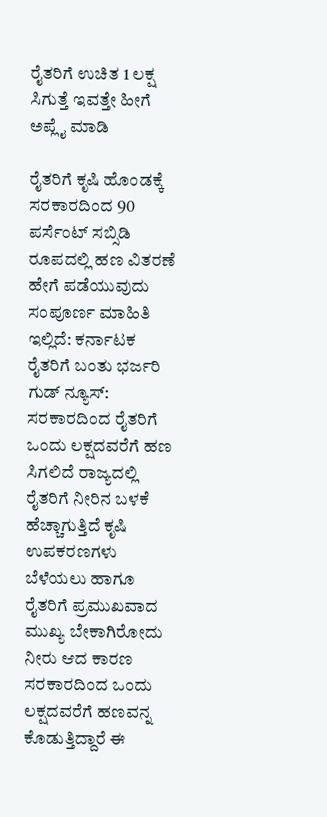ರೈತರಿಗೆ ಉಚಿತ 1 ಲಕ್ಷ ಸಿಗುತ್ತೆ ಇವತ್ತೇ ಹೀಗೆ ಅಪ್ಲೈ ಮಾಡಿ

ರೈತರಿಗೆ ಕೃಷಿ ಹೊಂಡಕ್ಕೆ ಸರಕಾರದಿಂದ 90 ಪರ್ಸೆಂಟ್ ಸಬ್ಸಿಡಿ ರೂಪದಲ್ಲಿ ಹಣ ವಿತರಣೆ ಹೇಗೆ ಪಡೆಯುವುದು ಸಂಪೂರ್ಣ ಮಾಹಿತಿ ಇಲ್ಲಿದೆ: ಕರ್ನಾಟಕ ರೈತರಿಗೆ ಬಂತು ಭರ್ಜರಿ ಗುಡ್ ನ್ಯೂಸ್: ಸರಕಾರದಿಂದ ರೈತರಿಗೆ ಒಂದು ಲಕ್ಷದವರೆಗೆ ಹಣ ಸಿಗಲಿದೆ ರಾಜ್ಯದಲ್ಲಿ ರೈತರಿಗೆ ನೀರಿನ ಬಳಕೆ ಹೆಚ್ಚಾಗುತ್ತಿದೆ ಕೃಷಿ ಉಪಕರಣಗಳು ಬೆಳೆಯಲು ಹಾಗೂ ರೈತರಿಗೆ ಪ್ರಮುಖವಾದ ಮುಖ್ಯ ಬೇಕಾಗಿರೋದು ನೀರು ಆದ ಕಾರಣ ಸರಕಾರದಿಂದ ಒಂದು ಲಕ್ಷದವರೆಗೆ ಹಣವನ್ನ ಕೊಡುತ್ತಿದ್ದಾರೆ ಈ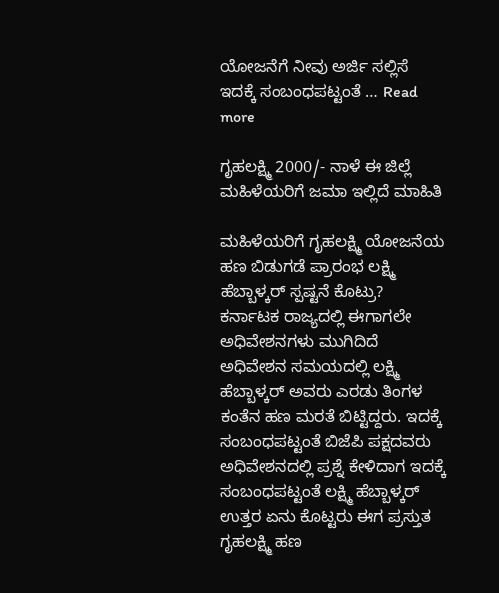ಯೋಜನೆಗೆ ನೀವು ಅರ್ಜಿ ಸಲ್ಲಿಸೆ ಇದಕ್ಕೆ ಸಂಬಂಧಪಟ್ಟಂತೆ … Read more

ಗೃಹಲಕ್ಷ್ಮಿ 2000/- ನಾಳೆ ಈ ಜಿಲ್ಲೆ ಮಹಿಳೆಯರಿಗೆ ಜಮಾ ಇಲ್ಲಿದೆ ಮಾಹಿತಿ

ಮಹಿಳೆಯರಿಗೆ ಗೃಹಲಕ್ಷ್ಮಿ ಯೋಜನೆಯ ಹಣ ಬಿಡುಗಡೆ ಪ್ರಾರಂಭ ಲಕ್ಷ್ಮಿ ಹೆಬ್ಬಾಳ್ಕರ್ ಸ್ಪಷ್ಟನೆ ಕೊಟ್ರು?   ಕರ್ನಾಟಕ ರಾಜ್ಯದಲ್ಲಿ ಈಗಾಗಲೇ ಅಧಿವೇಶನಗಳು ಮುಗಿದಿದೆ ಅಧಿವೇಶನ ಸಮಯದಲ್ಲಿ ಲಕ್ಷ್ಮಿ ಹೆಬ್ಬಾಳ್ಕರ್ ಅವರು ಎರಡು ತಿಂಗಳ ಕಂತೆನ ಹಣ ಮರತೆ ಬಿಟ್ಟಿದ್ದರು. ಇದಕ್ಕೆ ಸಂಬಂಧಪಟ್ಟಂತೆ ಬಿಜೆಪಿ ಪಕ್ಷದವರು ಅಧಿವೇಶನದಲ್ಲಿ ಪ್ರಶ್ನೆ ಕೇಳಿದಾಗ ಇದಕ್ಕೆ ಸಂಬಂಧಪಟ್ಟಂತೆ ಲಕ್ಷ್ಮಿ ಹೆಬ್ಬಾಳ್ಕರ್ ಉತ್ತರ ಏನು ಕೊಟ್ಟರು ಈಗ ಪ್ರಸ್ತುತ ಗೃಹಲಕ್ಷ್ಮಿ ಹಣ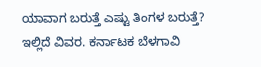ಯಾವಾಗ ಬರುತ್ತೆ ಎಷ್ಟು ತಿಂಗಳ ಬರುತ್ತೆ? ಇಲ್ಲಿದೆ ವಿವರ. ಕರ್ನಾಟಕ ಬೆಳಗಾವಿ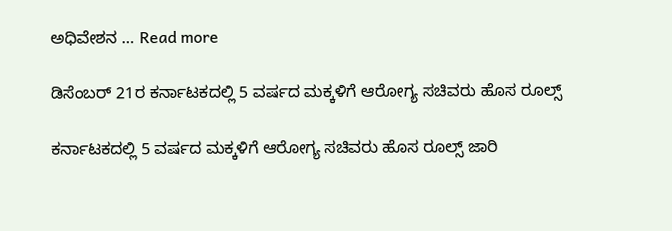ಅಧಿವೇಶನ … Read more

ಡಿಸೆಂಬರ್ 21ರ ಕರ್ನಾಟಕದಲ್ಲಿ 5 ವರ್ಷದ ಮಕ್ಕಳಿಗೆ ಆರೋಗ್ಯ ಸಚಿವರು ಹೊಸ ರೂಲ್ಸ್

ಕರ್ನಾಟಕದಲ್ಲಿ 5 ವರ್ಷದ ಮಕ್ಕಳಿಗೆ ಆರೋಗ್ಯ ಸಚಿವರು ಹೊಸ ರೂಲ್ಸ್ ಜಾರಿ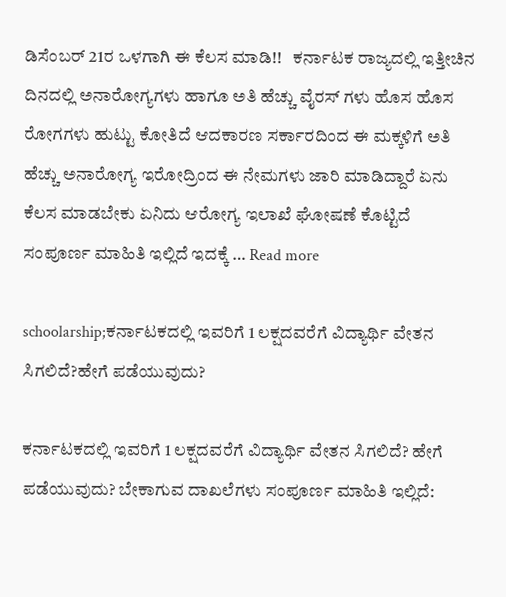ಡಿಸೆಂಬರ್ 21ರ ಒಳಗಾಗಿ ಈ ಕೆಲಸ ಮಾಡಿ!!   ಕರ್ನಾಟಕ ರಾಜ್ಯದಲ್ಲಿ ಇತ್ತೀಚಿನ ದಿನದಲ್ಲಿ ಅನಾರೋಗ್ಯಗಳು ಹಾಗೂ ಅತಿ ಹೆಚ್ಚು ವೈರಸ್ ಗಳು ಹೊಸ ಹೊಸ ರೋಗಗಳು ಹುಟ್ಟು ಕೋತಿದೆ ಆದಕಾರಣ ಸರ್ಕಾರದಿಂದ ಈ ಮಕ್ಕಳಿಗೆ ಅತಿ ಹೆಚ್ಚು ಅನಾರೋಗ್ಯ ಇರೋದ್ರಿಂದ ಈ ನೇಮಗಳು ಜಾರಿ ಮಾಡಿದ್ದಾರೆ ಏನು ಕೆಲಸ ಮಾಡಬೇಕು ಏನಿದು ಆರೋಗ್ಯ ಇಲಾಖೆ ಘೋಷಣೆ ಕೊಟ್ಟಿದೆ ಸಂಪೂರ್ಣ ಮಾಹಿತಿ ಇಲ್ಲಿದೆ ಇದಕ್ಕೆ … Read more

schoolarship;ಕರ್ನಾಟಕದಲ್ಲಿ ಇವರಿಗೆ 1 ಲಕ್ಷದವರೆಗೆ ವಿದ್ಯಾರ್ಥಿ ವೇತನ ಸಿಗಲಿದೆ?ಹೇಗೆ ಪಡೆಯುವುದು?

ಕರ್ನಾಟಕದಲ್ಲಿ ಇವರಿಗೆ 1 ಲಕ್ಷದವರೆಗೆ ವಿದ್ಯಾರ್ಥಿ ವೇತನ ಸಿಗಲಿದೆ? ಹೇಗೆ ಪಡೆಯುವುದು? ಬೇಕಾಗುವ ದಾಖಲೆಗಳು ಸಂಪೂರ್ಣ ಮಾಹಿತಿ ಇಲ್ಲಿದೆ: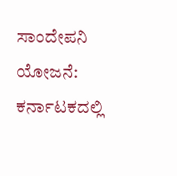ಸಾಂದೇಪನಿ ಯೋಜನೆ: ಕರ್ನಾಟಕದಲ್ಲಿ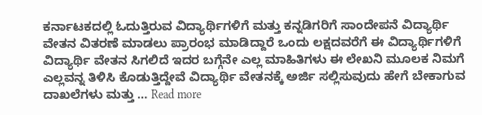ಕರ್ನಾಟಕದಲ್ಲಿ ಓದುತ್ತಿರುವ ವಿದ್ಯಾರ್ಥಿಗಳಿಗೆ ಮತ್ತು ಕನ್ನಡಿಗರಿಗೆ ಸಾಂದೇಪನೆ ವಿದ್ಯಾರ್ಥಿ ವೇತನ ವಿತರಣೆ ಮಾಡಲು ಪ್ರಾರಂಭ ಮಾಡಿದ್ದಾರೆ ಒಂದು ಲಕ್ಷದವರೆಗೆ ಈ ವಿದ್ಯಾರ್ಥಿಗಳಿಗೆ ವಿದ್ಯಾರ್ಥಿ ವೇತನ ಸಿಗಲಿದೆ ಇದರ ಬಗ್ಗೆನೇ ಎಲ್ಲ ಮಾಹಿತಿಗಳು ಈ ಲೇಖನಿ ಮೂಲಕ ನಿಮಗೆ ಎಲ್ಲವನ್ನ ತಿಳಿಸಿ ಕೊಡುತ್ತಿದ್ದೇವೆ ವಿದ್ಯಾರ್ಥಿ ವೇತನಕ್ಕೆ ಅರ್ಜಿ ಸಲ್ಲಿಸುವುದು ಹೇಗೆ ಬೇಕಾಗುವ ದಾಖಲೆಗಳು ಮತ್ತು … Read more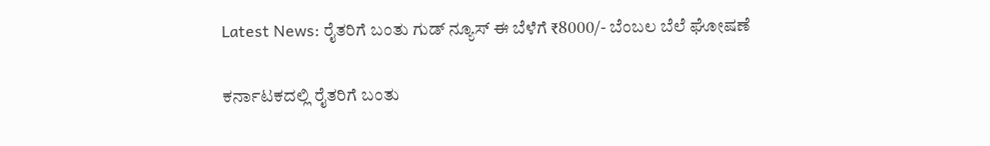Latest News: ರೈತರಿಗೆ ಬಂತು ಗುಡ್ ನ್ಯೂಸ್ ಈ ಬೆಳೆಗೆ ₹8000/- ಬೆಂಬಲ ಬೆಲೆ ಘೋಷಣೆ

ಕರ್ನಾಟಕದಲ್ಲಿ ರೈತರಿಗೆ ಬಂತು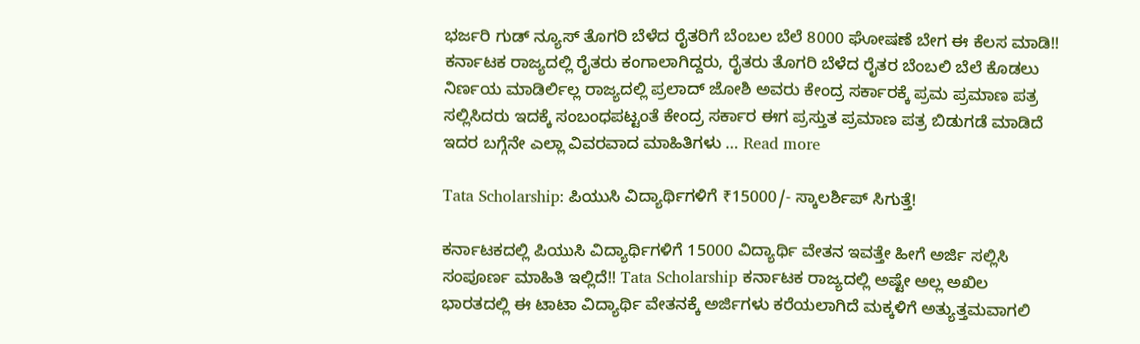ಭರ್ಜರಿ ಗುಡ್ ನ್ಯೂಸ್ ತೊಗರಿ ಬೆಳೆದ ರೈತರಿಗೆ ಬೆಂಬಲ ಬೆಲೆ 8000 ಘೋಷಣೆ ಬೇಗ ಈ ಕೆಲಸ ಮಾಡಿ!! ಕರ್ನಾಟಕ ರಾಜ್ಯದಲ್ಲಿ ರೈತರು ಕಂಗಾಲಾಗಿದ್ದರು, ರೈತರು ತೊಗರಿ ಬೆಳೆದ ರೈತರ ಬೆಂಬಲಿ ಬೆಲೆ ಕೊಡಲು ನಿರ್ಣಯ ಮಾಡಿರ್ಲಿಲ್ಲ ರಾಜ್ಯದಲ್ಲಿ ಪ್ರಲಾದ್ ಜೋಶಿ ಅವರು ಕೇಂದ್ರ ಸರ್ಕಾರಕ್ಕೆ ಪ್ರಮ ಪ್ರಮಾಣ ಪತ್ರ ಸಲ್ಲಿಸಿದರು ಇದಕ್ಕೆ ಸಂಬಂಧಪಟ್ಟಂತೆ ಕೇಂದ್ರ ಸರ್ಕಾರ ಈಗ ಪ್ರಸ್ತುತ ಪ್ರಮಾಣ ಪತ್ರ ಬಿಡುಗಡೆ ಮಾಡಿದೆ ಇದರ ಬಗ್ಗೆನೇ ಎಲ್ಲಾ ವಿವರವಾದ ಮಾಹಿತಿಗಳು … Read more

Tata Scholarship: ಪಿಯುಸಿ ವಿದ್ಯಾರ್ಥಿಗಳಿಗೆ ₹15000/- ಸ್ಕಾಲರ್ಶಿಪ್ ಸಿಗುತ್ತೆ!

ಕರ್ನಾಟಕದಲ್ಲಿ ಪಿಯುಸಿ ವಿದ್ಯಾರ್ಥಿಗಳಿಗೆ 15000 ವಿದ್ಯಾರ್ಥಿ ವೇತನ ಇವತ್ತೇ ಹೀಗೆ ಅರ್ಜಿ ಸಲ್ಲಿಸಿ ಸಂಪೂರ್ಣ ಮಾಹಿತಿ ಇಲ್ಲಿದೆ!! Tata Scholarship ಕರ್ನಾಟಕ ರಾಜ್ಯದಲ್ಲಿ ಅಷ್ಟೇ ಅಲ್ಲ ಅಖಿಲ ಭಾರತದಲ್ಲಿ ಈ ಟಾಟಾ ವಿದ್ಯಾರ್ಥಿ ವೇತನಕ್ಕೆ ಅರ್ಜಿಗಳು ಕರೆಯಲಾಗಿದೆ ಮಕ್ಕಳಿಗೆ ಅತ್ಯುತ್ತಮವಾಗಲಿ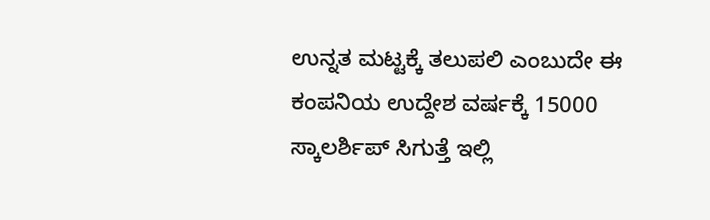ಉನ್ನತ ಮಟ್ಟಕ್ಕೆ ತಲುಪಲಿ ಎಂಬುದೇ ಈ ಕಂಪನಿಯ ಉದ್ದೇಶ ವರ್ಷಕ್ಕೆ 15000 ಸ್ಕಾಲರ್ಶಿಪ್ ಸಿಗುತ್ತೆ ಇಲ್ಲಿ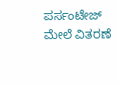ಪರ್ಸಂಟೇಜ್ ಮೇಲೆ ವಿತರಣೆ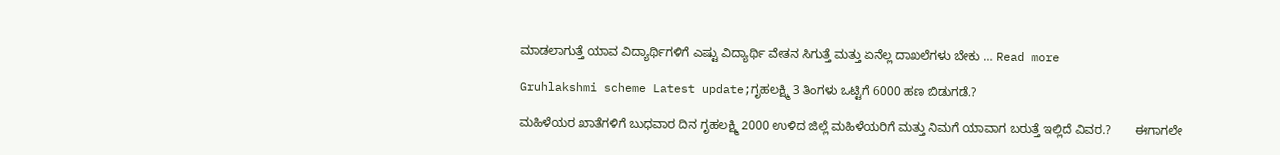ಮಾಡಲಾಗುತ್ತೆ ಯಾವ ವಿದ್ಯಾರ್ಥಿಗಳಿಗೆ ಎಷ್ಟು ವಿದ್ಯಾರ್ಥಿ ವೇತನ ಸಿಗುತ್ತೆ ಮತ್ತು ಏನೆಲ್ಲ ದಾಖಲೆಗಳು ಬೇಕು … Read more

Gruhlakshmi scheme Latest update;ಗೃಹಲಕ್ಷ್ಮಿ 3 ತಿಂಗಳು ಒಟ್ಟಿಗೆ 6000 ಹಣ ಬಿಡುಗಡೆ.?

ಮಹಿಳೆಯರ ಖಾತೆಗಳಿಗೆ ಬುಧವಾರ ದಿನ ಗೃಹಲಕ್ಷ್ಮಿ 2000 ಉಳಿದ ಜಿಲ್ಲೆ ಮಹಿಳೆಯರಿಗೆ ಮತ್ತು ನಿಮಗೆ ಯಾವಾಗ ಬರುತ್ತೆ ಇಲ್ಲಿದೆ ವಿವರ.?       ಈಗಾಗಲೇ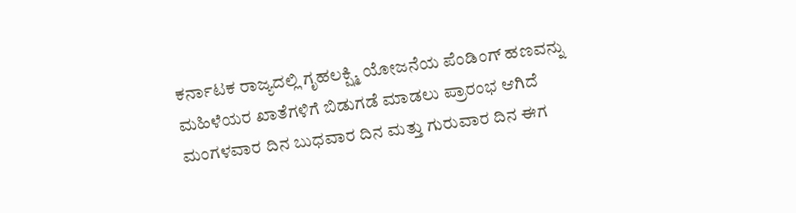ಕರ್ನಾಟಕ ರಾಜ್ಯದಲ್ಲಿ ಗೃಹಲಕ್ಷ್ಮಿ ಯೋಜನೆಯ ಪೆಂಡಿಂಗ್ ಹಣವನ್ನು ಮಹಿಳೆಯರ ಖಾತೆಗಳಿಗೆ ಬಿಡುಗಡೆ ಮಾಡಲು ಪ್ರಾರಂಭ ಆಗಿದೆ ಮಂಗಳವಾರ ದಿನ ಬುಧವಾರ ದಿನ ಮತ್ತು ಗುರುವಾರ ದಿನ ಈಗ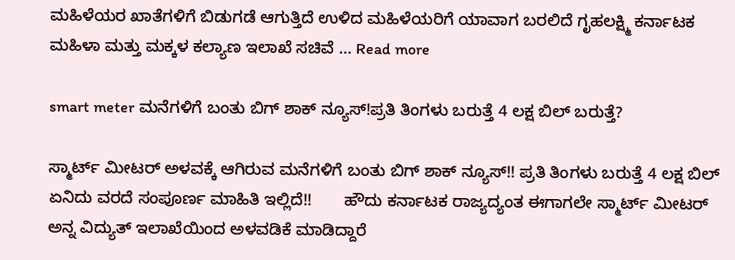ಮಹಿಳೆಯರ ಖಾತೆಗಳಿಗೆ ಬಿಡುಗಡೆ ಆಗುತ್ತಿದೆ ಉಳಿದ ಮಹಿಳೆಯರಿಗೆ ಯಾವಾಗ ಬರಲಿದೆ ಗೃಹಲಕ್ಷ್ಮಿ ಕರ್ನಾಟಕ ಮಹಿಳಾ ಮತ್ತು ಮಕ್ಕಳ ಕಲ್ಯಾಣ ಇಲಾಖೆ ಸಚಿವೆ … Read more

smart meter ಮನೆಗಳಿಗೆ ಬಂತು ಬಿಗ್ ಶಾಕ್ ನ್ಯೂಸ್!ಪ್ರತಿ ತಿಂಗಳು ಬರುತ್ತೆ 4 ಲಕ್ಷ ಬಿಲ್ ಬರುತ್ತೆ?

ಸ್ಮಾರ್ಟ್ ಮೀಟರ್ ಅಳವಕ್ಕೆ ಆಗಿರುವ ಮನೆಗಳಿಗೆ ಬಂತು ಬಿಗ್ ಶಾಕ್ ನ್ಯೂಸ್!! ಪ್ರತಿ ತಿಂಗಳು ಬರುತ್ತೆ 4 ಲಕ್ಷ ಬಿಲ್ ಏನಿದು ವರದೆ ಸಂಪೂರ್ಣ ಮಾಹಿತಿ ಇಲ್ಲಿದೆ!!       ಹೌದು ಕರ್ನಾಟಕ ರಾಜ್ಯದ್ಯಂತ ಈಗಾಗಲೇ ಸ್ಮಾರ್ಟ್ ಮೀಟರ್ ಅನ್ನ ವಿದ್ಯುತ್ ಇಲಾಖೆಯಿಂದ ಅಳವಡಿಕೆ ಮಾಡಿದ್ದಾರೆ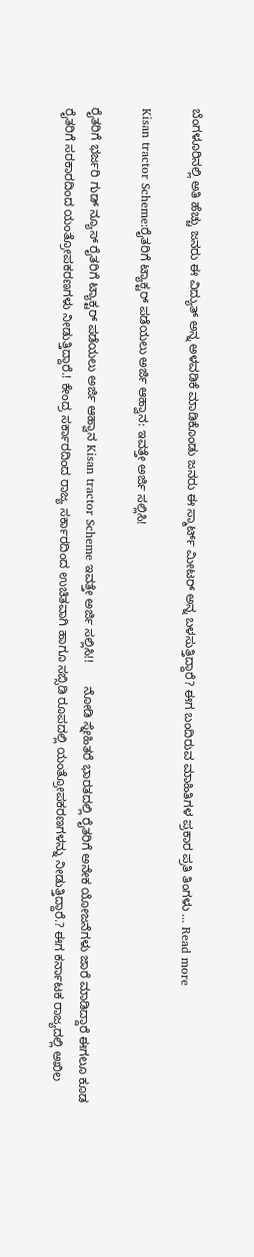ಬೆಂಗಳೂರಿನಲ್ಲಿ ಅತಿ ಹೆಚ್ಚು ಜನರು ಈ ವಿದ್ಯುತ್ ಅನ್ನ ಅಳವಡಿಕೆ ಮಾಡಿಕೊಂಡು ಜನರು ಈ ಸ್ಮಾರ್ಟ್ ಮೀಟರ್ ಅನ್ನ ಬಳಸುತ್ತಿದ್ದಾರೆ? ಈಗ ಬಂದಿರುವ ಮಾಹಿತಿಗಳ ಪ್ರಕಾರ ಪ್ರತಿ ತಿಂಗಳು … Read more

Kisan tractor Scheme:ರೈತರಿಗೆ ಟ್ಯಾಕ್ಟರ್ ಪಡೆಯಲು ಅರ್ಜಿ ಆಹ್ವಾನ: ಇವತ್ತೇ ಅರ್ಜಿ ಸಲ್ಲಿಸಿ!

ರೈತರಿಗೆ ಭರ್ಜರಿ ಗುಡ್ ನ್ಯೂಸ್ ರೈತರಿಗೆ ಟ್ಯಾಕ್ಟರ್ ಪಡೆಯಲು ಅರ್ಜಿ ಆಹ್ವಾನ Kisan tractor Scheme ಇವತ್ತೇ ಅರ್ಜಿ ಸಲ್ಲಿಸಿ!!       ನೋಡಿ ಸ್ನೇಹಿತರೆ ಭಾರತದಲ್ಲಿ ರೈತರಿಗೆ ಅನೇಕ ಯೋಜನೆಗಳು ಜಾರೆ ಮಾಡಿದ್ದಾರೆ ಈಗಲೂ ಕೂಡ ರೈತರಿಗೆ ಸರಕಾರದಿಂದ ಯಂತ್ರೋಪಕರಣಗಳು ನೀಡುತ್ತಿದ್ದಾರೆ.! ಕೇಂದ್ರ ಸರ್ಕಾರದಿಂದ ರಾಜ್ಯ ಸರ್ಕಾರದಿಂದ ಉಚಿತವಾಗಿ ಹಾಗೂ ಸಬ್ಸಿಡಿ ರೂಪದಲ್ಲಿ ಯಂತ್ರೋಪಕರಣಗಳನ್ನು ನೀಡುತ್ತಿದ್ದಾರೆ.? ಈಗ ಕರ್ನಾಟಕ ರಾಜ್ಯದಲ್ಲಿ ಅಖಿಲ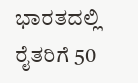ಭಾರತದಲ್ಲಿ ರೈತರಿಗೆ 50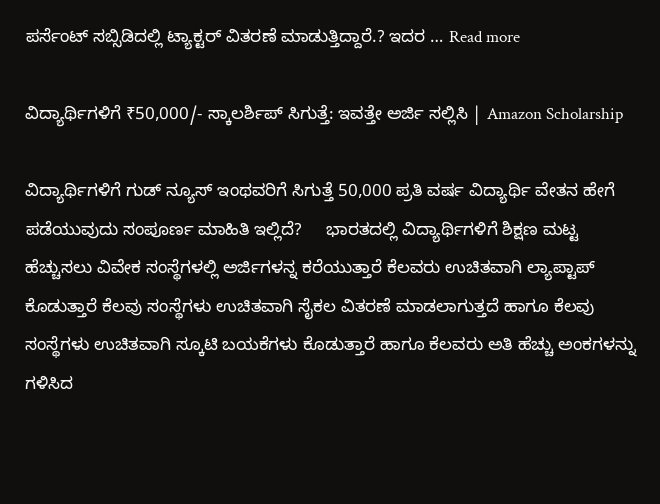ಪರ್ಸೆಂಟ್ ಸಬ್ಸಿಡಿದಲ್ಲಿ ಟ್ಯಾಕ್ಟರ್ ವಿತರಣೆ ಮಾಡುತ್ತಿದ್ದಾರೆ.? ಇದರ … Read more

ವಿದ್ಯಾರ್ಥಿಗಳಿಗೆ ₹50,000/- ಸ್ಕಾಲರ್ಶಿಪ್ ಸಿಗುತ್ತೆ: ಇವತ್ತೇ ಅರ್ಜಿ ಸಲ್ಲಿಸಿ | Amazon Scholarship

ವಿದ್ಯಾರ್ಥಿಗಳಿಗೆ ಗುಡ್ ನ್ಯೂಸ್ ಇಂಥವರಿಗೆ ಸಿಗುತ್ತೆ 50,000 ಪ್ರತಿ ವರ್ಷ ವಿದ್ಯಾರ್ಥಿ ವೇತನ ಹೇಗೆ ಪಡೆಯುವುದು ಸಂಪೂರ್ಣ ಮಾಹಿತಿ ಇಲ್ಲಿದೆ?     ಭಾರತದಲ್ಲಿ ವಿದ್ಯಾರ್ಥಿಗಳಿಗೆ ಶಿಕ್ಷಣ ಮಟ್ಟ ಹೆಚ್ಚುಸಲು ವಿವೇಕ ಸಂಸ್ಥೆಗಳಲ್ಲಿ ಅರ್ಜಿಗಳನ್ನ ಕರೆಯುತ್ತಾರೆ ಕೆಲವರು ಉಚಿತವಾಗಿ ಲ್ಯಾಪ್ಟಾಪ್ ಕೊಡುತ್ತಾರೆ ಕೆಲವು ಸಂಸ್ಥೆಗಳು ಉಚಿತವಾಗಿ ಸೈಕಲ ವಿತರಣೆ ಮಾಡಲಾಗುತ್ತದೆ ಹಾಗೂ ಕೆಲವು ಸಂಸ್ಥೆಗಳು ಉಚಿತವಾಗಿ ಸ್ಕೂಟಿ ಬಯಕೆಗಳು ಕೊಡುತ್ತಾರೆ ಹಾಗೂ ಕೆಲವರು ಅತಿ ಹೆಚ್ಚು ಅಂಕಗಳನ್ನು ಗಳಿಸಿದ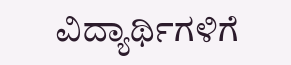ವಿದ್ಯಾರ್ಥಿಗಳಿಗೆ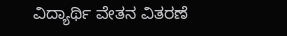ವಿದ್ಯಾರ್ಥಿ ವೇತನ ವಿತರಣೆ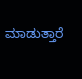ಮಾಡುತ್ತಾರೆ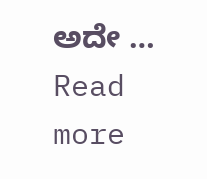ಅದೇ … Read more